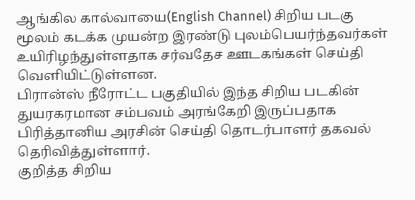ஆங்கில கால்வாயை(English Channel) சிறிய படகு மூலம் கடக்க முயன்ற இரண்டு புலம்பெயர்ந்தவர்கள் உயிரிழந்துள்ளதாக சர்வதேச ஊடகங்கள் செய்தி வெளியிட்டுள்ளன.
பிரான்ஸ் நீரோட்ட பகுதியில் இந்த சிறிய படகின் துயரகரமான சம்பவம் அரங்கேறி இருப்பதாக பிரித்தானிய அரசின் செய்தி தொடர்பாளர் தகவல் தெரிவித்துள்ளார்.
குறித்த சிறிய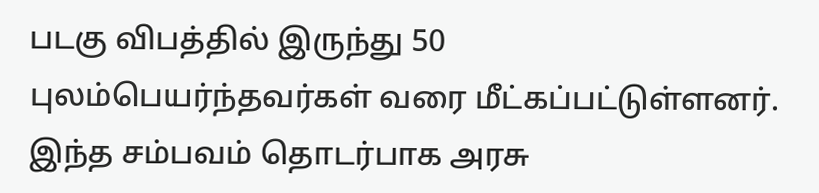படகு விபத்தில் இருந்து 50 புலம்பெயர்ந்தவர்கள் வரை மீட்கப்பட்டுள்ளனர்.
இந்த சம்பவம் தொடர்பாக அரசு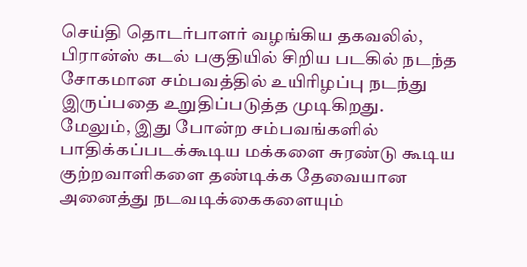செய்தி தொடர்பாளர் வழங்கிய தகவலில், பிரான்ஸ் கடல் பகுதியில் சிறிய படகில் நடந்த சோகமான சம்பவத்தில் உயிரிழப்பு நடந்து இருப்பதை உறுதிப்படுத்த முடிகிறது.
மேலும், இது போன்ற சம்பவங்களில் பாதிக்கப்படக்கூடிய மக்களை சுரண்டு கூடிய குற்றவாளிகளை தண்டிக்க தேவையான அனைத்து நடவடிக்கைகளையும்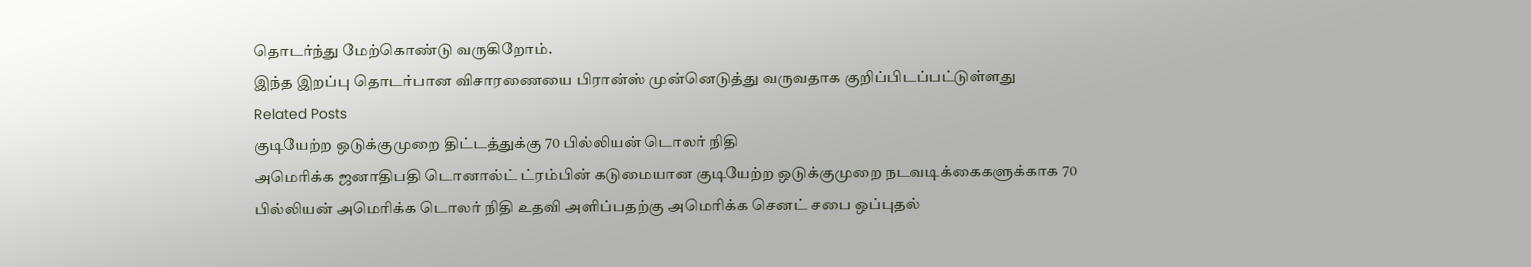தொடர்ந்து மேற்கொண்டு வருகிறோம்.
இந்த இறப்பு தொடர்பான விசாரணையை பிரான்ஸ் முன்னெடுத்து வருவதாக குறிப்பிடப்பட்டுள்ளது
Related Posts
குடியேற்ற ஒடுக்குமுறை திட்டத்துக்கு 70 பில்லியன் டொலர் நிதி
அமெரிக்க ஜனாதிபதி டொனால்ட் ட்ரம்பின் கடுமையான குடியேற்ற ஒடுக்குமுறை நடவடிக்கைகளுக்காக 70 பில்லியன் அமெரிக்க டொலர் நிதி உதவி அளிப்பதற்கு அமெரிக்க செனட் சபை ஒப்புதல்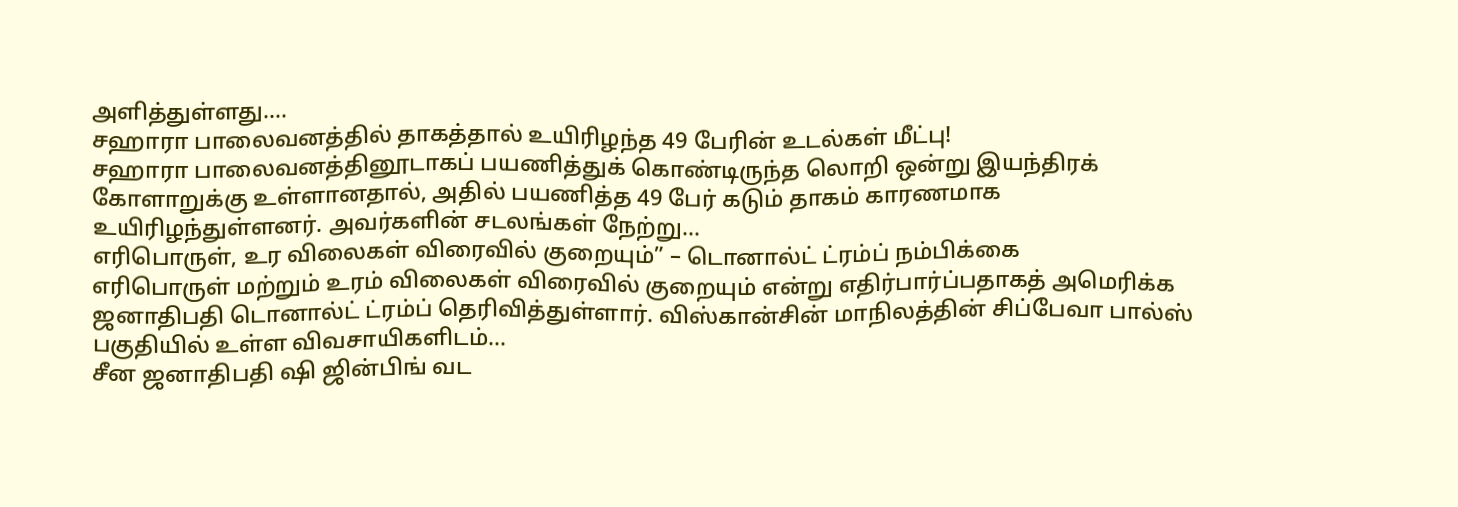அளித்துள்ளது....
சஹாரா பாலைவனத்தில் தாகத்தால் உயிரிழந்த 49 பேரின் உடல்கள் மீட்பு!
சஹாரா பாலைவனத்தினூடாகப் பயணித்துக் கொண்டிருந்த லொறி ஒன்று இயந்திரக் கோளாறுக்கு உள்ளானதால், அதில் பயணித்த 49 பேர் கடும் தாகம் காரணமாக உயிரிழந்துள்ளனர். அவர்களின் சடலங்கள் நேற்று...
எரிபொருள், உர விலைகள் விரைவில் குறையும்” – டொனால்ட் ட்ரம்ப் நம்பிக்கை
எரிபொருள் மற்றும் உரம் விலைகள் விரைவில் குறையும் என்று எதிர்பார்ப்பதாகத் அமெரிக்க ஜனாதிபதி டொனால்ட் ட்ரம்ப் தெரிவித்துள்ளார். விஸ்கான்சின் மாநிலத்தின் சிப்பேவா பால்ஸ் பகுதியில் உள்ள விவசாயிகளிடம்...
சீன ஜனாதிபதி ஷி ஜின்பிங் வட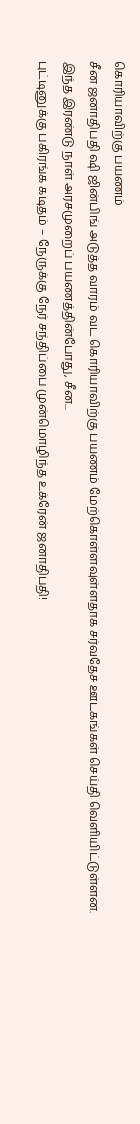கொரியாவிற்கு பயணம்
சீன ஜனாதிபதி ஷி ஜின்பிங் அடுத்த வாரம் வட கொரியாவிற்கு பயணம் மேற்கொள்ளவுள்ளதாக சர்வதேச ஊடகங்கள் செய்தி வெளியிட்டுள்ளன. இந்த இரண்டு நாள் அரசமுறைப் பயணத்தின்போது, சீன...
புட்டினுக்கு பகிரங்க கடிதம் – நேருக்கு நேர் சந்திப்பை முன்மொழிந்த உக்ரேன் ஜனாதிபதி!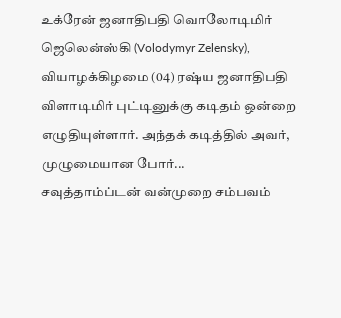உக்ரேன் ஜனாதிபதி வொலோடிமிர் ஜெலென்ஸ்கி (Volodymyr Zelensky), வியாழக்கிழமை (04) ரஷ்ய ஜனாதிபதி விளாடிமிர் புட்டினுக்கு கடிதம் ஒன்றை எழுதியுள்ளார். அந்தக் கடித்தில் அவர், முழுமையான போர்...
சவுத்தாம்ப்டன் வன்முறை சம்பவம்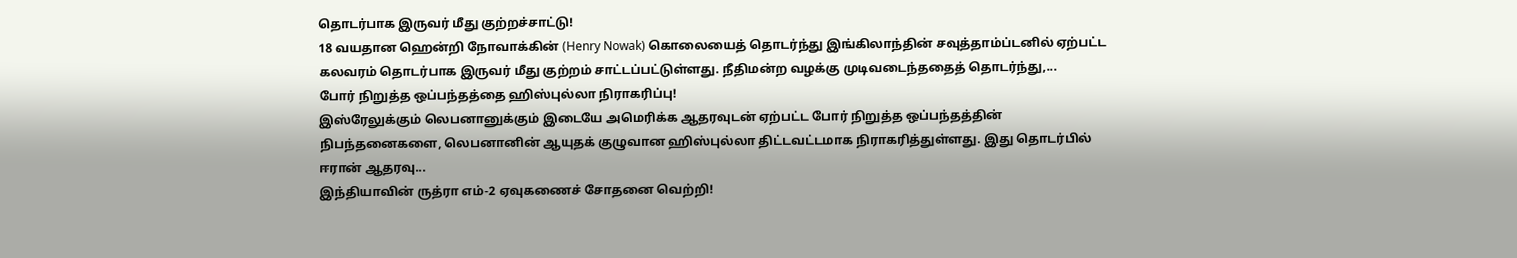தொடர்பாக இருவர் மீது குற்றச்சாட்டு!
18 வயதான ஹென்றி நோவாக்கின் (Henry Nowak) கொலையைத் தொடர்ந்து இங்கிலாந்தின் சவுத்தாம்ப்டனில் ஏற்பட்ட கலவரம் தொடர்பாக இருவர் மீது குற்றம் சாட்டப்பட்டுள்ளது. நீதிமன்ற வழக்கு முடிவடைந்ததைத் தொடர்ந்து,...
போர் நிறுத்த ஒப்பந்தத்தை ஹிஸ்புல்லா நிராகரிப்பு!
இஸ்ரேலுக்கும் லெபனானுக்கும் இடையே அமெரிக்க ஆதரவுடன் ஏற்பட்ட போர் நிறுத்த ஒப்பந்தத்தின் நிபந்தனைகளை, லெபனானின் ஆயுதக் குழுவான ஹிஸ்புல்லா திட்டவட்டமாக நிராகரித்துள்ளது. இது தொடர்பில் ஈரான் ஆதரவு...
இந்தியாவின் ருத்ரா எம்-2 ஏவுகணைச் சோதனை வெற்றி!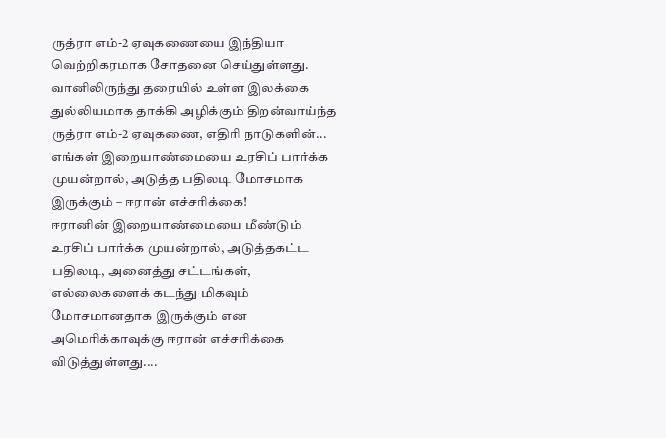ருத்ரா எம்-2 ஏவுகணையை இந்தியா வெற்றிகரமாக சோதனை செய்துள்ளது. வானிலிருந்து தரையில் உள்ள இலக்கை துல்லியமாக தாக்கி அழிக்கும் திறன்வாய்ந்த ருத்ரா எம்-2 ஏவுகணை, எதிரி நாடுகளின்...
எங்கள் இறையாண்மையை உரசிப் பார்க்க முயன்றால், அடுத்த பதிலடி மோசமாக இருக்கும் – ஈரான் எச்சரிக்கை!
ஈரானின் இறையாண்மையை மீண்டும் உரசிப் பார்க்க முயன்றால், அடுத்தகட்ட பதிலடி, அனைத்து சட்டங்கள், எல்லைகளைக் கடந்து மிகவும் மோசமானதாக இருக்கும் என அமெரிக்காவுக்கு ஈரான் எச்சரிக்கை விடுத்துள்ளது....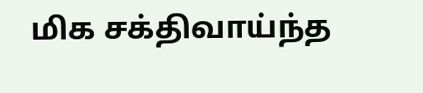மிக சக்திவாய்ந்த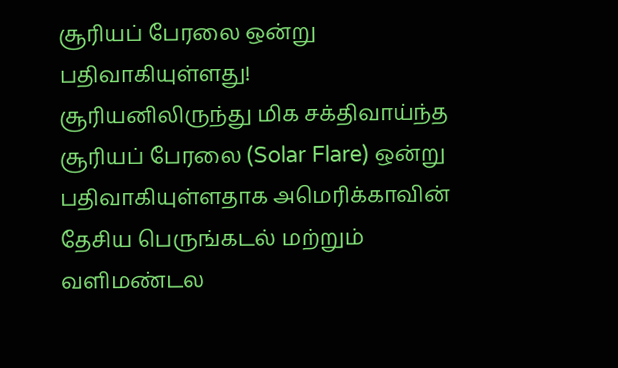சூரியப் பேரலை ஒன்று பதிவாகியுள்ளது!
சூரியனிலிருந்து மிக சக்திவாய்ந்த சூரியப் பேரலை (Solar Flare) ஒன்று பதிவாகியுள்ளதாக அமெரிக்காவின் தேசிய பெருங்கடல் மற்றும் வளிமண்டல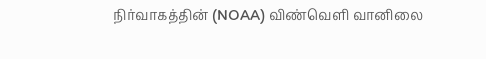நிர்வாகத்தின் (NOAA) விண்வெளி வானிலை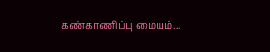கண்காணிப்பு மையம்...